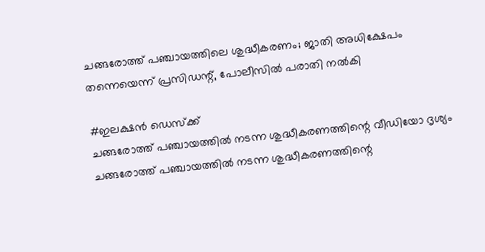ചങ്ങരോത്ത് പഞ്ചായത്തിലെ ശുദ്ധീകരണം; ജാതി അധിക്ഷേപം തന്നെയെന്ന് പ്രസിഡന്റ്, പോലീസില്‍ പരാതി നല്‍കി

#ഇലക്ഷന്‍ ഡെസ്‌ക്ക്‌
ചങ്ങരോത്ത് പഞ്ചായത്തില്‍ നടന്ന ശുദ്ധീകരണത്തിന്റെ വീഡിയോ ദൃശ്യം
ചങ്ങരോത്ത് പഞ്ചായത്തില്‍ നടന്ന ശുദ്ധീകരണത്തിന്റെ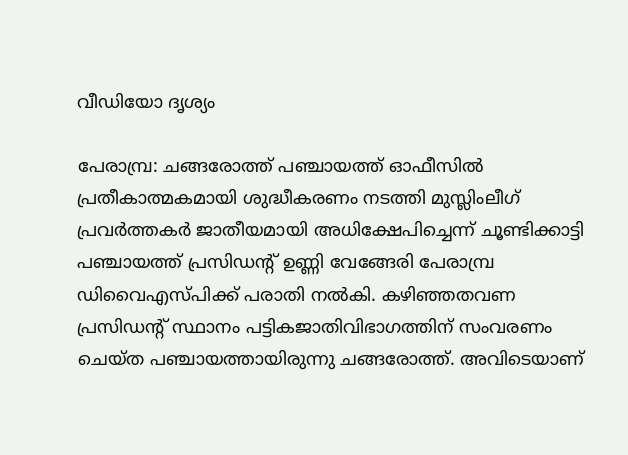വീഡിയോ ദൃശ്യം

പേരാമ്പ്ര: ചങ്ങരോത്ത് പഞ്ചായത്ത് ഓഫീസില്‍ പ്രതീകാത്മകമായി ശുദ്ധീകരണം നടത്തി മുസ്ലിംലീഗ് പ്രവര്‍ത്തകര്‍ ജാതീയമായി അധിക്ഷേപിച്ചെന്ന് ചൂണ്ടിക്കാട്ടി പഞ്ചായത്ത് പ്രസിഡന്റ് ഉണ്ണി വേങ്ങേരി പേരാമ്പ്ര ഡിവൈഎസ്പിക്ക് പരാതി നല്‍കി. കഴിഞ്ഞതവണ പ്രസിഡന്റ് സ്ഥാനം പട്ടികജാതിവിഭാഗത്തിന് സംവരണം ചെയ്ത പഞ്ചായത്തായിരുന്നു ചങ്ങരോത്ത്. അവിടെയാണ്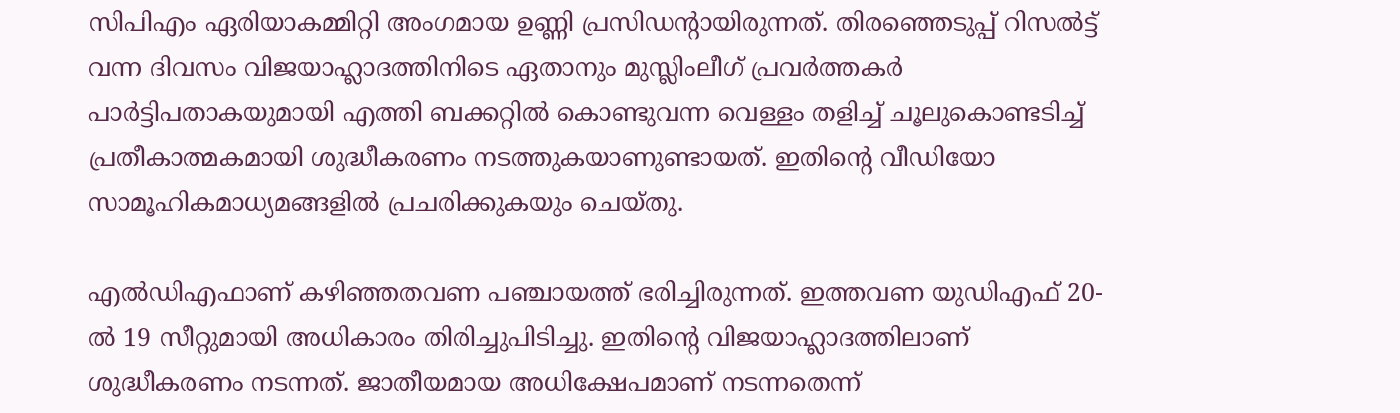സിപിഎം ഏരിയാകമ്മിറ്റി അംഗമായ ഉണ്ണി പ്രസിഡന്റായിരുന്നത്. തിരഞ്ഞെടുപ്പ് റിസല്‍ട്ട് വന്ന ദിവസം വിജയാഹ്ലാദത്തിനിടെ ഏതാനും മുസ്ലിംലീഗ് പ്രവര്‍ത്തകര്‍ പാര്‍ട്ടിപതാകയുമായി എത്തി ബക്കറ്റില്‍ കൊണ്ടുവന്ന വെള്ളം തളിച്ച് ചൂലുകൊണ്ടടിച്ച് പ്രതീകാത്മകമായി ശുദ്ധീകരണം നടത്തുകയാണുണ്ടായത്. ഇതിന്റെ വീഡിയോ സാമൂഹികമാധ്യമങ്ങളില്‍ പ്രചരിക്കുകയും ചെയ്തു.

എല്‍ഡിഎഫാണ് കഴിഞ്ഞതവണ പഞ്ചായത്ത് ഭരിച്ചിരുന്നത്. ഇത്തവണ യുഡിഎഫ് 20-ല്‍ 19 സീറ്റുമായി അധികാരം തിരിച്ചുപിടിച്ചു. ഇതിന്റെ വിജയാഹ്ലാദത്തിലാണ് ശുദ്ധീകരണം നടന്നത്. ജാതീയമായ അധിക്ഷേപമാണ് നടന്നതെന്ന്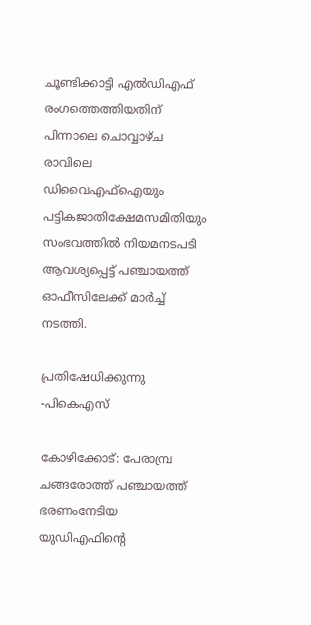ചൂണ്ടിക്കാട്ടി എല്‍ഡിഎഫ് രംഗത്തെത്തിയതിന് പിന്നാലെ ചൊവ്വാഴ്ച രാവിലെ ഡിവൈഎഫ്ഐയും പട്ടികജാതിക്ഷേമസമിതിയും സംഭവത്തില്‍ നിയമനടപടി ആവശ്യപ്പെട്ട് പഞ്ചായത്ത് ഓഫീസിലേക്ക് മാര്‍ച്ച് നടത്തി.

പ്രതിഷേധിക്കുന്നു -പികെഎസ്

കോഴിക്കോട്: പേരാമ്പ്ര ചങ്ങരോത്ത് പഞ്ചായത്ത് ഭരണംനേടിയ യുഡിഎഫിന്റെ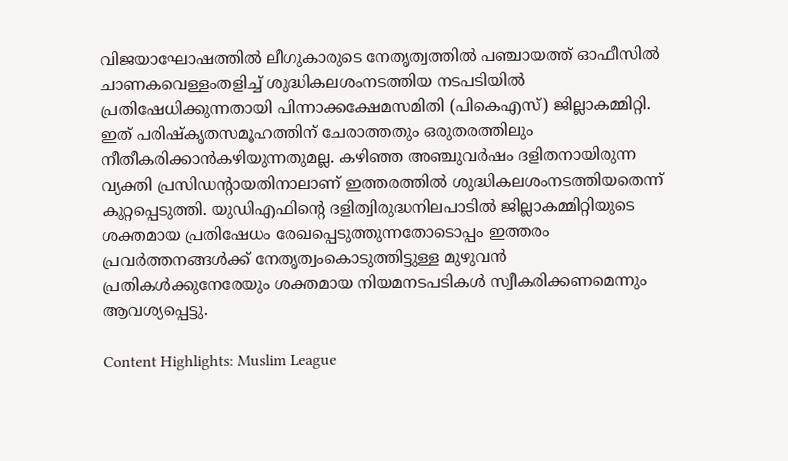വിജയാഘോഷത്തില്‍ ലീഗുകാരുടെ നേതൃത്വത്തില്‍ പഞ്ചായത്ത് ഓഫീസില്‍ ചാണകവെള്ളംതളിച്ച് ശുദ്ധികലശംനടത്തിയ നടപടിയില്‍ പ്രതിഷേധിക്കുന്നതായി പിന്നാക്കക്ഷേമസമിതി (പികെഎസ്) ജില്ലാകമ്മിറ്റി. ഇത് പരിഷ്‌കൃതസമൂഹത്തിന് ചേരാത്തതും ഒരുതരത്തിലും നീതീകരിക്കാന്‍കഴിയുന്നതുമല്ല. കഴിഞ്ഞ അഞ്ചുവര്‍ഷം ദളിതനായിരുന്ന വ്യക്തി പ്രസിഡന്റായതിനാലാണ് ഇത്തരത്തില്‍ ശുദ്ധികലശംനടത്തിയതെന്ന് കുറ്റപ്പെടുത്തി. യുഡിഎഫിന്റെ ദളിത്വിരുദ്ധനിലപാടില്‍ ജില്ലാകമ്മിറ്റിയുടെ ശക്തമായ പ്രതിഷേധം രേഖപ്പെടുത്തുന്നതോടൊപ്പം ഇത്തരം പ്രവര്‍ത്തനങ്ങള്‍ക്ക് നേതൃത്വംകൊടുത്തിട്ടുള്ള മുഴുവന്‍ പ്രതികള്‍ക്കുനേരേയും ശക്തമായ നിയമനടപടികള്‍ സ്വീകരിക്കണമെന്നും ആവശ്യപ്പെട്ടു.

Content Highlights: Muslim League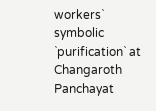workers` symbolic `purification` at Changaroth Panchayat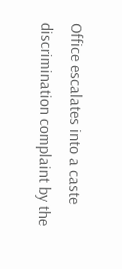Office escalates into a caste discrimination complaint by the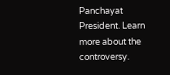Panchayat President. Learn more about the controversy.